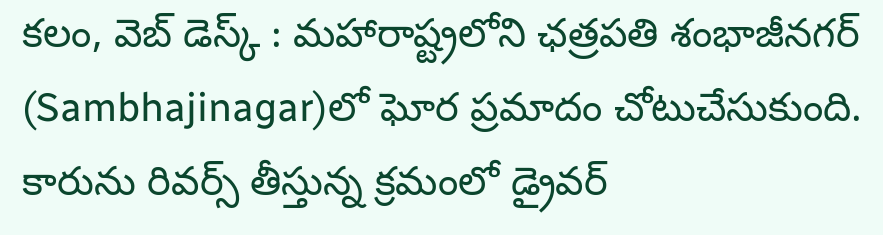కలం, వెబ్ డెస్క్ : మహారాష్ట్రలోని ఛత్రపతి శంభాజీనగర్ (Sambhajinagar)లో ఘోర ప్రమాదం చోటుచేసుకుంది. కారును రివర్స్ తీస్తున్న క్రమంలో డ్రైవర్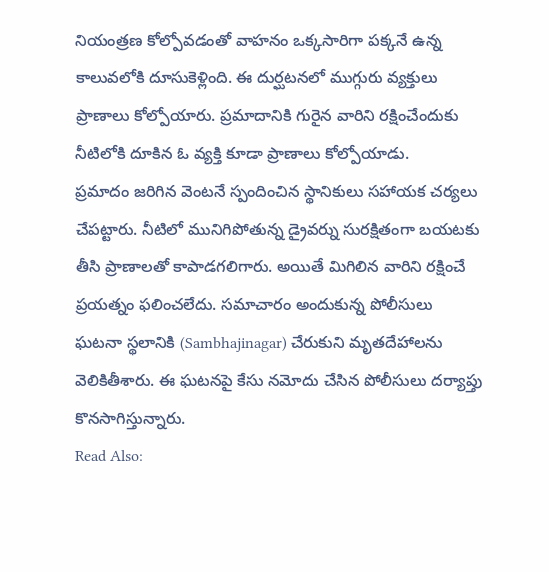నియంత్రణ కోల్పోవడంతో వాహనం ఒక్కసారిగా పక్కనే ఉన్న కాలువలోకి దూసుకెళ్లింది. ఈ దుర్ఘటనలో ముగ్గురు వ్యక్తులు ప్రాణాలు కోల్పోయారు. ప్రమాదానికి గురైన వారిని రక్షించేందుకు నీటిలోకి దూకిన ఓ వ్యక్తి కూడా ప్రాణాలు కోల్పోయాడు.
ప్రమాదం జరిగిన వెంటనే స్పందించిన స్థానికులు సహాయక చర్యలు చేపట్టారు. నీటిలో మునిగిపోతున్న డ్రైవర్ను సురక్షితంగా బయటకు తీసి ప్రాణాలతో కాపాడగలిగారు. అయితే మిగిలిన వారిని రక్షించే ప్రయత్నం ఫలించలేదు. సమాచారం అందుకున్న పోలీసులు ఘటనా స్థలానికి (Sambhajinagar) చేరుకుని మృతదేహాలను వెలికితీశారు. ఈ ఘటనపై కేసు నమోదు చేసిన పోలీసులు దర్యాప్తు కొనసాగిస్తున్నారు.
Read Also: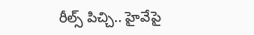రీల్స్ పిచ్చి.. హైవేపై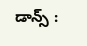డాన్స్ :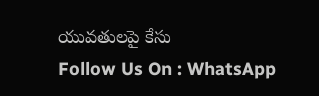యువతులపై కేసు
Follow Us On : WhatsApp